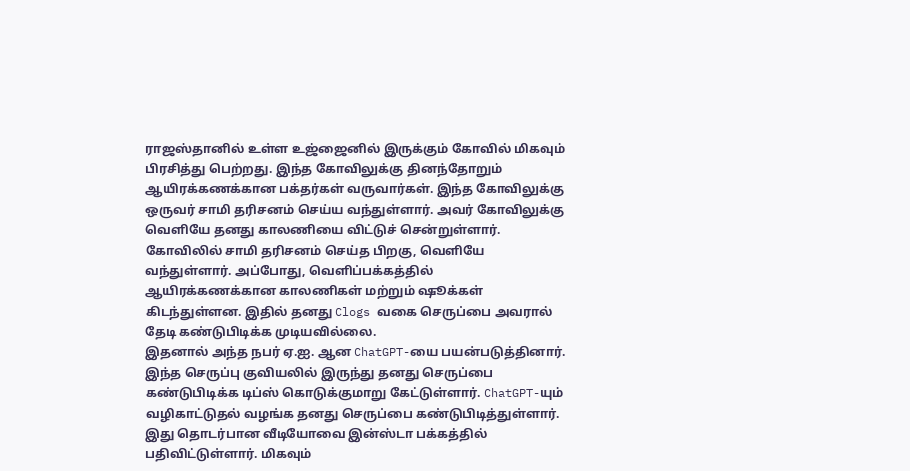ராஜஸ்தானில் உள்ள உஜ்ஜைனில் இருக்கும் கோவில் மிகவும் பிரசித்து பெற்றது. இந்த கோவிலுக்கு தினந்தோறும் ஆயிரக்கணக்கான பக்தர்கள் வருவார்கள். இந்த கோவிலுக்கு ஒருவர் சாமி தரிசனம் செய்ய வந்துள்ளார். அவர் கோவிலுக்கு வெளியே தனது காலணியை விட்டுச் சென்றுள்ளார்.
கோவிலில் சாமி தரிசனம் செய்த பிறகு, வெளியே வந்துள்ளார். அப்போது, வெளிப்பக்கத்தில் ஆயிரக்கணக்கான காலணிகள் மற்றும் ஷூக்கள் கிடந்துள்ளன. இதில் தனது Clogs வகை செருப்பை அவரால் தேடி கண்டுபிடிக்க முடியவில்லை.
இதனால் அந்த நபர் ஏ.ஐ. ஆன ChatGPT-யை பயன்படுத்தினார். இந்த செருப்பு குவியலில் இருந்து தனது செருப்பை கண்டுபிடிக்க டிப்ஸ் கொடுக்குமாறு கேட்டுள்ளார். ChatGPT-யும் வழிகாட்டுதல் வழங்க தனது செருப்பை கண்டுபிடித்துள்ளார்.
இது தொடர்பான வீடியோவை இன்ஸ்டா பக்கத்தில் பதிவிட்டுள்ளார். மிகவும்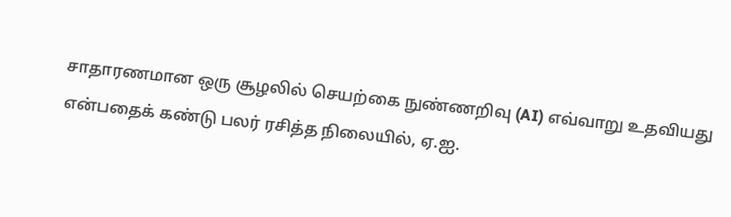சாதாரணமான ஒரு சூழலில் செயற்கை நுண்ணறிவு (AI) எவ்வாறு உதவியது என்பதைக் கண்டு பலர் ரசித்த நிலையில், ஏ.ஐ.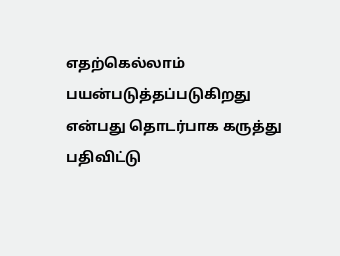எதற்கெல்லாம் பயன்படுத்தப்படுகிறது என்பது தொடர்பாக கருத்து பதிவிட்டு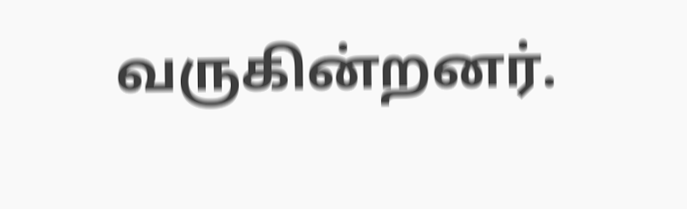வருகின்றனர்.